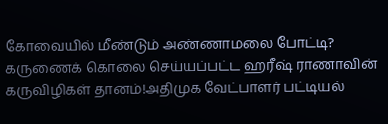கோவையில் மீண்டும் அண்ணாமலை போட்டி? கருணைக் கொலை செய்யப்பட்ட ஹரீஷ் ராணாவின் கருவிழிகள் தானம்!அதிமுக வேட்பாளர் பட்டியல்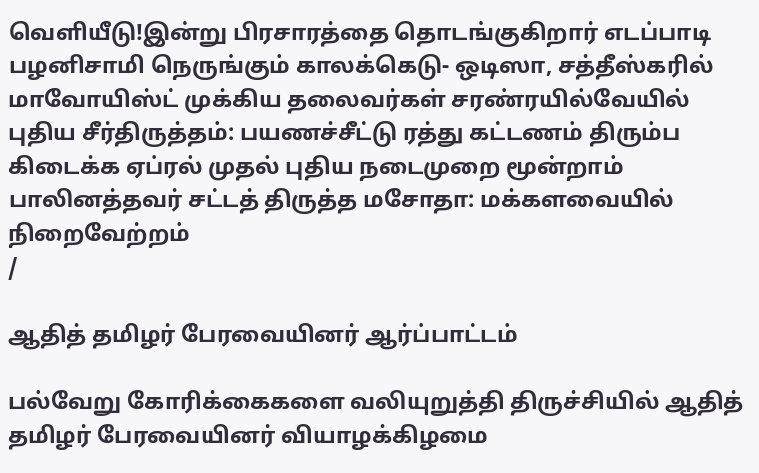வெளியீடு!இன்று பிரசாரத்தை தொடங்குகிறார் எடப்பாடி பழனிசாமி நெருங்கும் காலக்கெடு- ஒடிஸா, சத்தீஸ்கரில் மாவோயிஸ்ட் முக்கிய தலைவர்கள் சரண்ரயில்வேயில் புதிய சீர்திருத்தம்: பயணச்சீட்டு ரத்து கட்டணம் திரும்ப கிடைக்க ஏப்ரல் முதல் புதிய நடைமுறை மூன்றாம் பாலினத்தவர் சட்டத் திருத்த மசோதா: மக்களவையில் நிறைவேற்றம்
/

ஆதித் தமிழர் பேரவையினர் ஆர்ப்பாட்டம்

பல்வேறு கோரிக்கைகளை வலியுறுத்தி திருச்சியில் ஆதித் தமிழர் பேரவையினர் வியாழக்கிழமை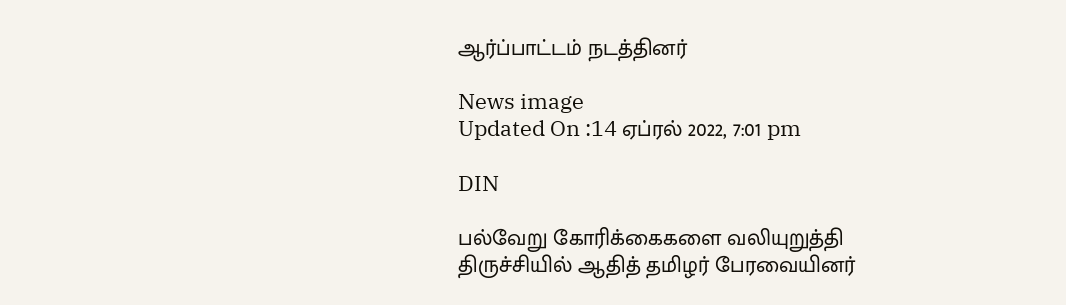ஆர்ப்பாட்டம் நடத்தினர்

News image
Updated On :14 ஏப்ரல் 2022, 7:01 pm

DIN

பல்வேறு கோரிக்கைகளை வலியுறுத்தி திருச்சியில் ஆதித் தமிழர் பேரவையினர்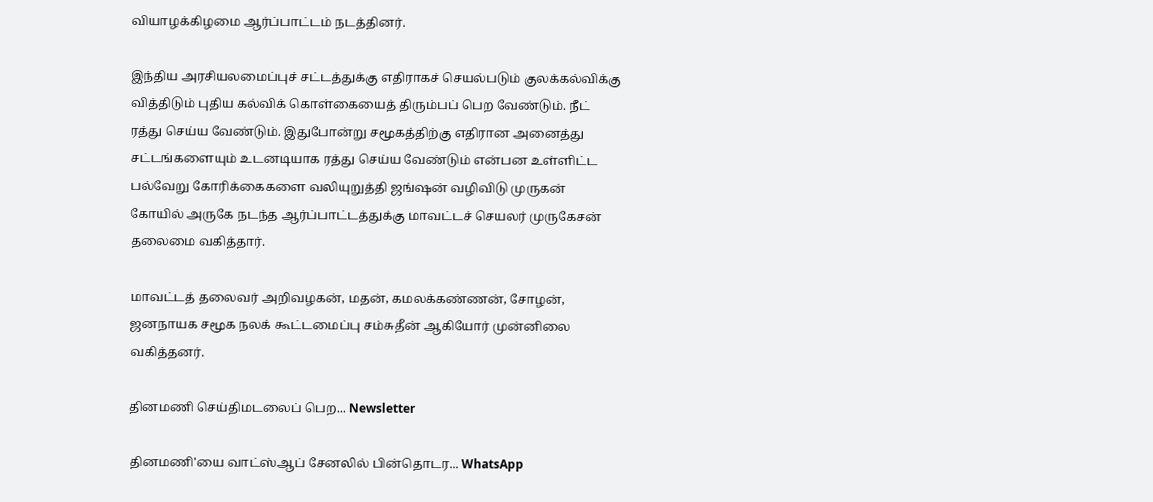வியாழக்கிழமை ஆர்ப்பாட்டம் நடத்தினர்.

இந்திய அரசியலமைப்புச் சட்டத்துக்கு எதிராகச் செயல்படும் குலக்கல்விக்கு வித்திடும் புதிய கல்விக் கொள்கையைத் திரும்பப் பெற வேண்டும். நீட் ரத்து செய்ய வேண்டும். இதுபோன்று சமூகத்திற்கு எதிரான அனைத்து சட்டங்களையும் உடனடியாக ரத்து செய்ய வேண்டும் என்பன உள்ளிட்ட பல்வேறு கோரிக்கைகளை வலியுறுத்தி ஜங்ஷன் வழிவிடு முருகன் கோயில் அருகே நடந்த ஆர்ப்பாட்டத்துக்கு மாவட்டச் செயலர் முருகேசன் தலைமை வகித்தார்.

மாவட்டத் தலைவர் அறிவழகன், மதன், கமலக்கண்ணன், சோழன், ஜனநாயக சமூக நலக் கூட்டமைப்பு சம்சுதீன் ஆகியோர் முன்னிலை வகித்தனர்.

தினமணி செய்திமடலைப் பெற... Newsletter

தினமணி'யை வாட்ஸ்ஆப் சேனலில் பின்தொடர... WhatsApp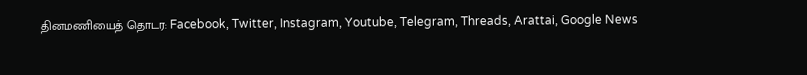தினமணியைத் தொடர: Facebook, Twitter, Instagram, Youtube, Telegram, Threads, Arattai, Google News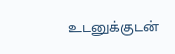உடனுக்குடன்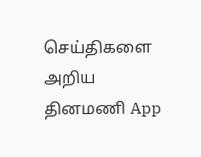செய்திகளை அறிய தினமணி App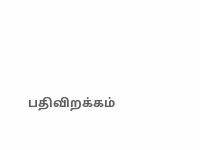பதிவிறக்கம்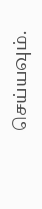செய்யவும்.